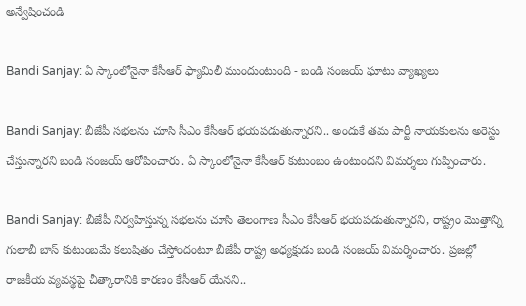అన్వేషించండి

Bandi Sanjay: ఏ స్కాంలోనైనా కేసీఆర్ ఫ్యామిలీ ముందుంటుంది - బండి సంజయ్ ఘాటు వ్యాఖ్యలు

Bandi Sanjay: బీజేపీ సభలను చూసి సీఎం కేసీఆర్ భయపడుతున్నారని.. అందుకే తమ పార్టీ నాయకులను అరెస్టు చేస్తున్నారని బండి సంజయ్ ఆరోపించారు. ఏ స్కాంలోనైనా కేసీఆర్ కుటుంబం ఉంటుందని విమర్శలు గుప్పించారు.

Bandi Sanjay: బీజేపీ నిర్వహిస్తున్న సభలను చూసి తెలంగాణ సీఎం కేసీఆర్ భయపడుతున్నారని, రాష్ట్రం మొత్తాన్ని గులాబీ బాస్ కుటుంబమే కలుషితం చేస్తోందంటూ బీజేపీ రాష్ట్ర అధ్యక్షుడు బండి సంజయ్ విమర్శించారు. ప్రజల్లో రాజకీయ వ్యవస్థపై చీత్కారానికి కారణం కేసీఆర్ యేనని..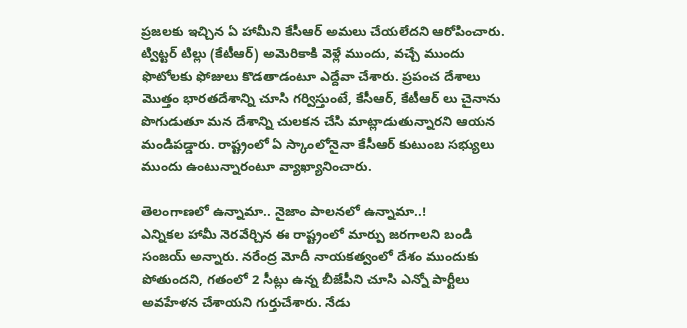ప్రజలకు ఇచ్చిన ఏ హామీని కేసీఆర్ అమలు చేయలేదని ఆరోపించారు. ట్విట్టర్ టిల్లు (కేటీఆర్) అమెరికాకి వెళ్లే ముందు, వచ్చే ముందు ఫొటోలకు ఫోజులు కొడతాడంటూ ఎద్దేవా చేశారు. ప్రపంచ దేశాలు మొత్తం భారతదేశాన్ని చూసి గర్విస్తుంటే, కేసీఆర్, కేటీఆర్ లు చైనాను పొగుడుతూ మన దేశాన్ని చులకన చేసి మాట్లాడుతున్నారని ఆయన మండిపడ్డారు. రాష్ట్రంలో ఏ స్కాంలోనైనా కేసీఆర్ కుటుంబ సభ్యులు ముందు ఉంటున్నారంటూ వ్యాఖ్యానించారు.

తెలంగాణలో ఉన్నామా.. నైజాం పాలనలో ఉన్నామా..!
ఎన్నికల హామీ నెరవేర్చిన ఈ రాష్ట్రంలో మార్పు జరగాలని బండి సంజయ్ అన్నారు. నరేంద్ర మోదీ నాయకత్వంలో దేశం ముందుకు పోతుందని, గతంలో 2 సీట్లు ఉన్న బీజేపీని చూసి ఎన్నో పార్టీలు అవహేళన చేశాయని గుర్తుచేశారు. నేడు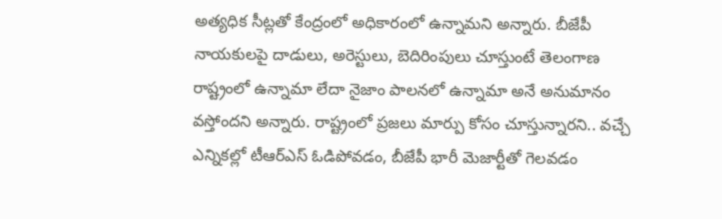అత్యధిక సీట్లతో కేంద్రంలో అధికారంలో ఉన్నామని అన్నారు. బీజేపీ నాయకులపై దాడులు, అరెస్టులు, బెదిరింపులు చూస్తుంటే తెలంగాణ రాష్ట్రంలో ఉన్నామా లేదా నైజాం పాలనలో ఉన్నామా అనే అనుమానం వస్తోందని అన్నారు. రాష్ట్రంలో ప్రజలు మార్పు కోసం చూస్తున్నారని.. వచ్చే ఎన్నికల్లో టీఆర్ఎస్ ఓడిపోవడం, బీజేపీ భారీ మెజార్టీతో గెలవడం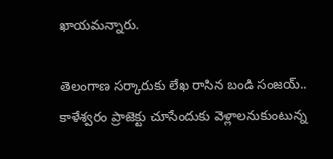ఖాయమన్నారు.

తెలంగాణ సర్కారుకు లేఖ రాసిన బండి సంజయ్..
కాళేశ్వరం ప్రాజెక్టు చూసేందుకు వెళ్లాలనుకుంటున్న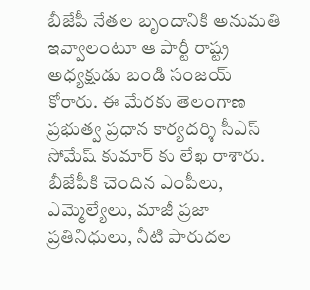బీజేపీ నేతల బృందానికి అనుమతి ఇవ్వాలంటూ ఆ పార్టీ రాష్ట్ర అధ్యక్షుడు బండి సంజయ్ కోరారు. ఈ మేరకు తెలంగాణ ప్రభుత్వ ప్రధాన కార్యదర్శి సీఎస్ సోమేష్ కుమార్ కు లేఖ రాశారు. బీజేపీకి చెందిన ఎంపీలు, ఎమ్మెల్యేలు, మాజీ ప్రజా ప్రతినిధులు, నీటి పారుదల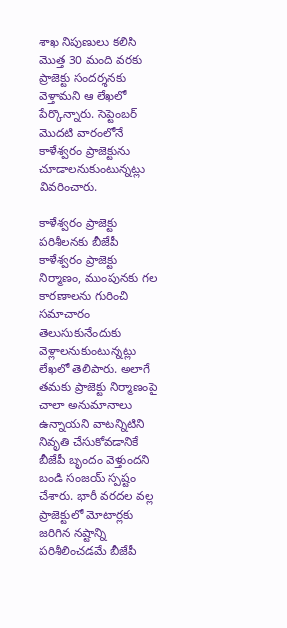శాఖ నిపుణులు కలిసి మొత్త 30 మంది వరకు ప్రాజెక్టు సందర్శనకు వెళ్తామని ఆ లేఖలో పేర్కొన్నారు. సెప్టెంబర్ మొదటి వారంలోనే కాళేశ్వరం ప్రాజెక్టును చూడాలనుకుంటున్నట్లు వివరించారు.

కాళేశ్వరం ప్రాజెక్టు పరిశీలనకు బీజేపీ
కాళేశ్వరం ప్రాజెక్టు నిర్మాణం, ముంపునకు గల కారణాలను గురించి సమాచారం తెలుసుకునేందుకు వెళ్లాలనుకుంటున్నట్లు లేఖలో తెలిపారు. అలాగే తమకు ప్రాజెక్టు నిర్మాణంపై చాలా అనుమానాలు ఉన్నాయని వాటన్నిటిని నివృతి చేసుకోవడానికే బీజేపీ బృందం వెళ్తుందని బండి సంజయ్ స్పష్టం చేశారు. భారీ వరదల వల్ల ప్రాజెక్టులో మోటార్లకు జరిగిన నష్టాన్ని పరిశీలించడమే బీజేపీ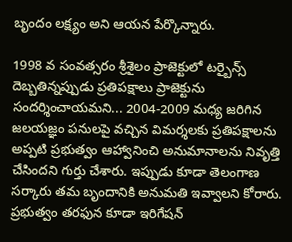బృందం లక్ష్యం అని ఆయన పేర్కొన్నారు.

1998 వ సంవత్సరం శ్రీశైలం ప్రాజెక్టులో టర్బైన్స్ దెబ్బతిన్నప్పుడు ప్రతిపక్షాలు ప్రాజెక్టును సందర్శించాయమని... 2004-2009 మధ్య జరిగిన జలయజ్ఞం పనులపై వచ్చిన విమర్శలకు ప్రతిపక్షాలను అప్పటి ప్రభుత్వం ఆహ్వానించి అనుమానాలను నివృత్తి చేసిందని గుర్తు చేశారు. ఇప్పుడు కూడా తెలంగాణ సర్కారు తమ బృందానికి అనుమతి ఇవ్వాలని కోరారు. ప్రభుత్వం తరఫున కూడా ఇరిగేషన్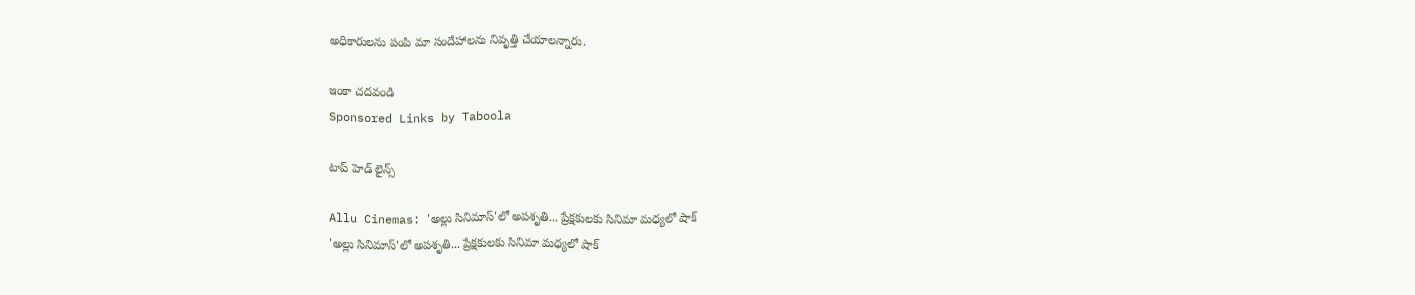అధికారులను పంపి మా సందేహాలను నివృత్తి చేయాలన్నారు.

ఇంకా చదవండి
Sponsored Links by Taboola

టాప్ హెడ్ లైన్స్

Allu Cinemas: 'అల్లు సినిమాస్'లో అపశృతి... ప్రేక్షకులకు సినిమా మధ్యలో షాక్
'అల్లు సినిమాస్'లో అపశృతి... ప్రేక్షకులకు సినిమా మధ్యలో షాక్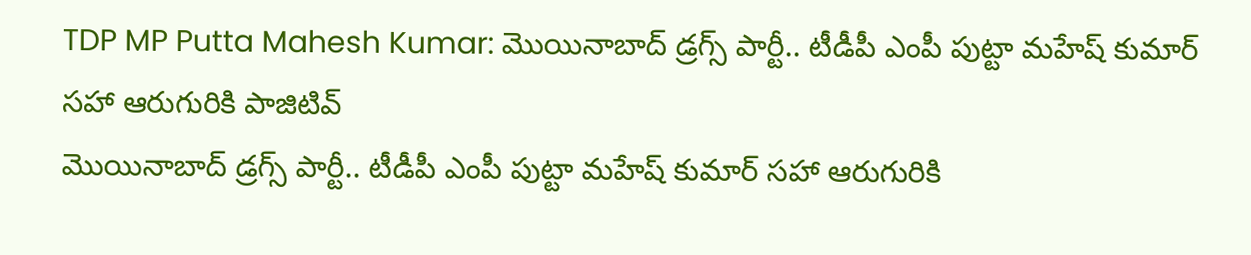TDP MP Putta Mahesh Kumar: మొయినాబాద్ డ్రగ్స్ పార్టీ.. టీడీపీ ఎంపీ పుట్టా మహేష్ కుమార్ సహా ఆరుగురికి పాజిటివ్
మొయినాబాద్ డ్రగ్స్ పార్టీ.. టీడీపీ ఎంపీ పుట్టా మహేష్ కుమార్ సహా ఆరుగురికి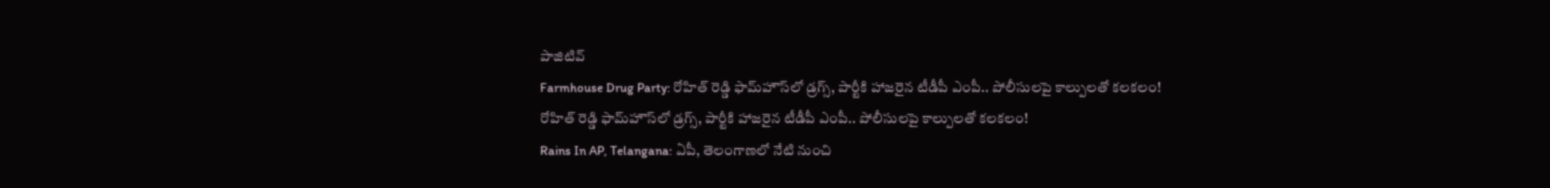పాజిటివ్
Farmhouse Drug Party: రోహిత్ రెడ్డి ఫామ్‌హౌస్‌లో డ్రగ్స్, పార్టీకి హాజరైన టీడీపీ ఎంపీ.. పోలీసులపై కాల్పులతో కలకలం!
రోహిత్ రెడ్డి ఫామ్‌హౌస్‌లో డ్రగ్స్, పార్టీకి హాజరైన టీడీపీ ఎంపీ.. పోలీసులపై కాల్పులతో కలకలం!
Rains In AP, Telangana: ఏపీ, తెలంగాణలో నేటి నుంచి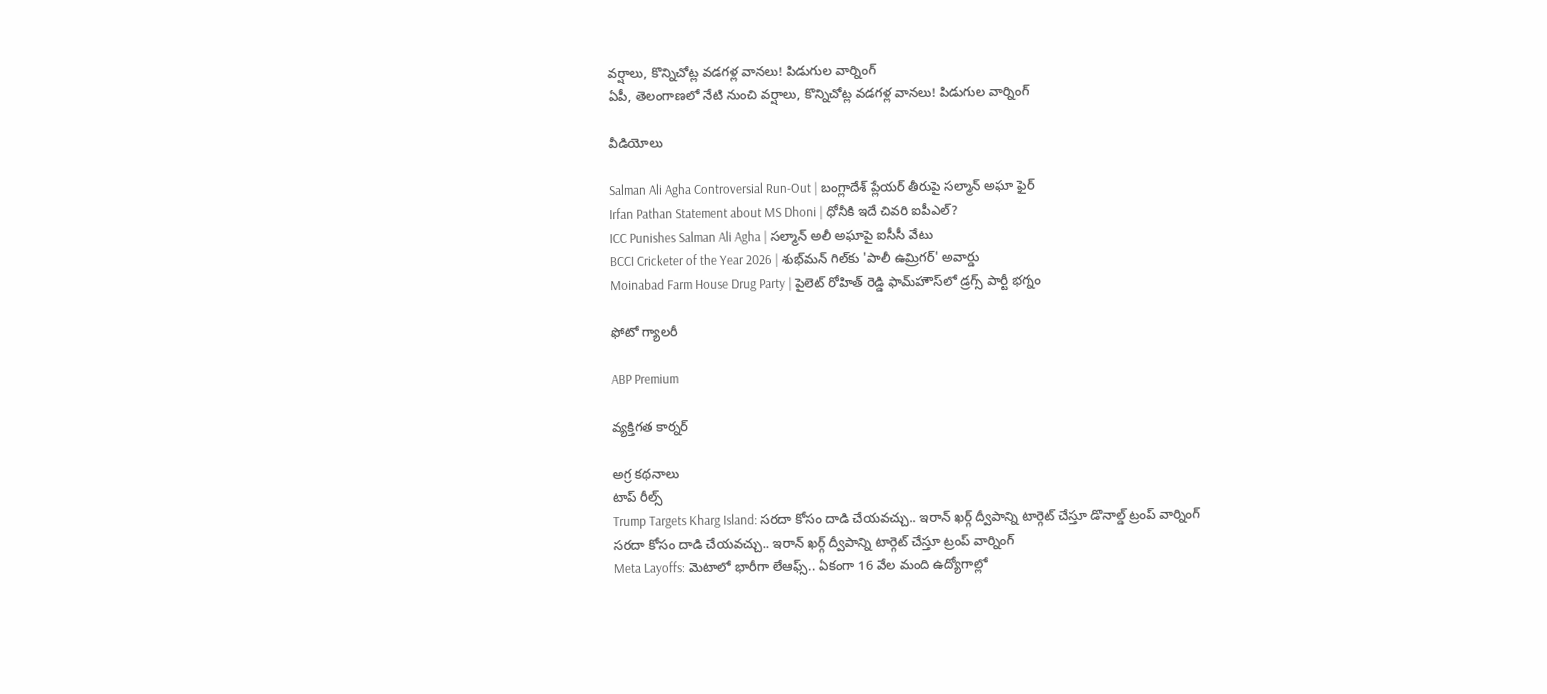వర్షాలు, కొన్నిచోట్ల వడగళ్ల వానలు! పిడుగుల వార్నింగ్
ఏపీ, తెలంగాణలో నేటి నుంచి వర్షాలు, కొన్నిచోట్ల వడగళ్ల వానలు! పిడుగుల వార్నింగ్

వీడియోలు

Salman Ali Agha Controversial Run-Out | బంగ్లాదేశ్ ప్లేయర్ తీరుపై సల్మాన్ అఘా ఫైర్
Irfan Pathan Statement about MS Dhoni | ధోనీకి ఇదే చివరి ఐపీఎల్?
ICC Punishes Salman Ali Agha | సల్మాన్ అలీ అఘాపై ఐసీసీ వేటు
BCCI Cricketer of the Year 2026 | శుభ్‌మన్ గిల్‌కు 'పాలీ ఉమ్రిగర్' అవార్డు
Moinabad Farm House Drug Party | పైలెట్ రోహిత్ రెడ్డి ఫామ్‌హౌస్‌లో డ్రగ్స్ పార్టీ భగ్నం

ఫోటో గ్యాలరీ

ABP Premium

వ్యక్తిగత కార్నర్

అగ్ర కథనాలు
టాప్ రీల్స్
Trump Targets Kharg Island: సరదా కోసం దాడి చేయవచ్చు.. ఇరాన్ ఖర్గ్ ద్వీపాన్ని టార్గెట్ చేస్తూ డొనాల్డ్ ట్రంప్ వార్నింగ్
సరదా కోసం దాడి చేయవచ్చు.. ఇరాన్ ఖర్గ్ ద్వీపాన్ని టార్గెట్ చేస్తూ ట్రంప్ వార్నింగ్
Meta Layoffs: మెటాలో భారీగా లేఆఫ్స్.. ఏకంగా 16 వేల మంది ఉద్యోగాల్లో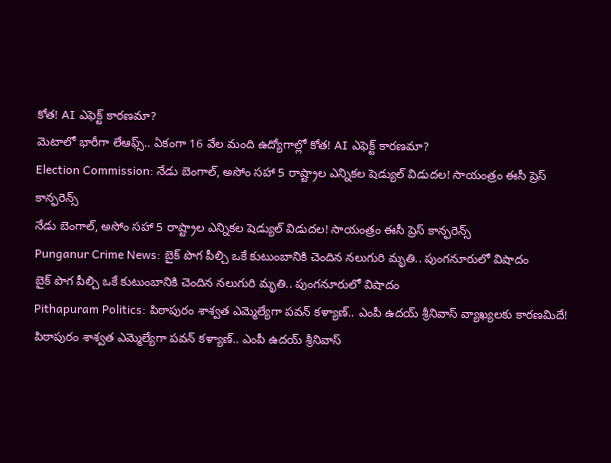కోత! AI ఎఫెక్ట్ కారణమా?
మెటాలో భారీగా లేఆఫ్స్.. ఏకంగా 16 వేల మంది ఉద్యోగాల్లో కోత! AI ఎఫెక్ట్ కారణమా?
Election Commission: నేడు బెంగాల్, అసోం సహా 5 రాష్ట్రాల ఎన్నికల షెడ్యుల్ విడుదల! సాయంత్రం ఈసీ ప్రెస్ కాన్ఫరెన్స్
నేడు బెంగాల్, అసోం సహా 5 రాష్ట్రాల ఎన్నికల షెడ్యుల్ విడుదల! సాయంత్రం ఈసీ ప్రెస్ కాన్ఫరెన్స్
Punganur Crime News: బైక్ పొగ పీల్చి ఒకే కుటుంబానికి చెందిన నలుగురి మృతి.. పుంగనూరులో విషాదం
బైక్ పొగ పీల్చి ఒకే కుటుంబానికి చెందిన నలుగురి మృతి.. పుంగనూరులో విషాదం
Pithapuram Politics: పిఠాపురం శాశ్వ‌త ఎమ్మెల్యేగా ప‌వ‌న్‌ కళ్యాణ్.. ఎంపీ ఉదయ్ శ్రీనివాస్ వ్యాఖ్యలకు కారణమిదే!
పిఠాపురం శాశ్వ‌త ఎమ్మెల్యేగా ప‌వ‌న్‌ కళ్యాణ్.. ఎంపీ ఉదయ్ శ్రీనివాస్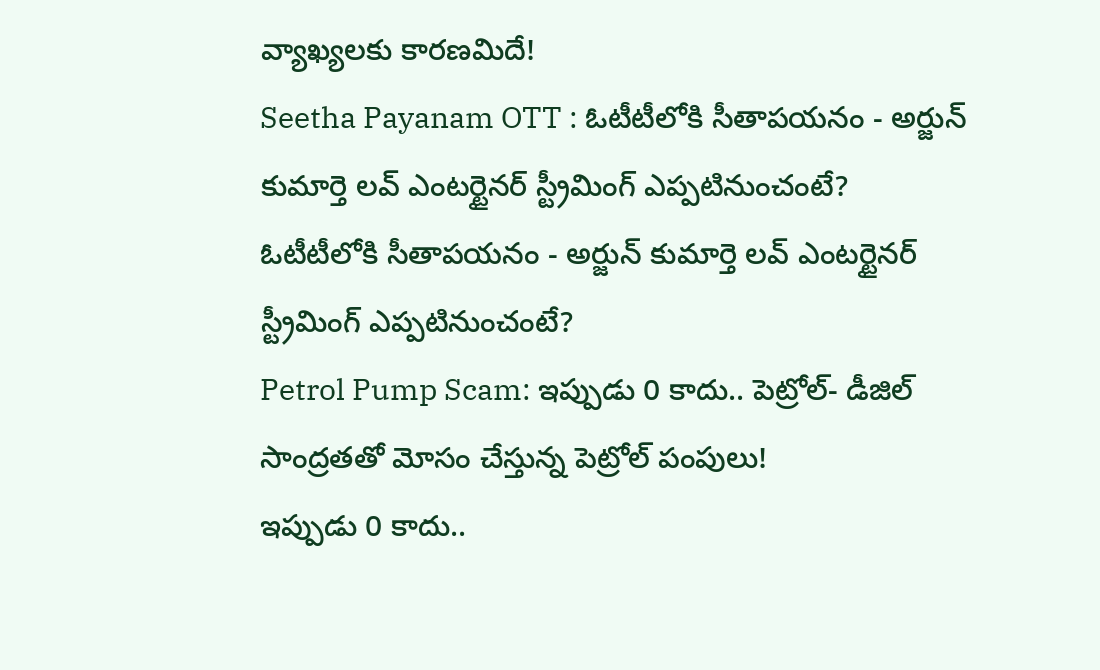వ్యాఖ్యలకు కారణమిదే!
Seetha Payanam OTT : ఓటీటీలోకి సీతాపయనం - అర్జున్ కుమార్తె లవ్ ఎంటర్టైనర్ స్ట్రీమింగ్ ఎప్పటినుంచంటే?
ఓటీటీలోకి సీతాపయనం - అర్జున్ కుమార్తె లవ్ ఎంటర్టైనర్ స్ట్రీమింగ్ ఎప్పటినుంచంటే?
Petrol Pump Scam: ఇప్పుడు 0 కాదు.. పెట్రోల్- డీజిల్ సాంద్రతతో మోసం చేస్తున్న పెట్రోల్ పంపులు!
ఇప్పుడు 0 కాదు..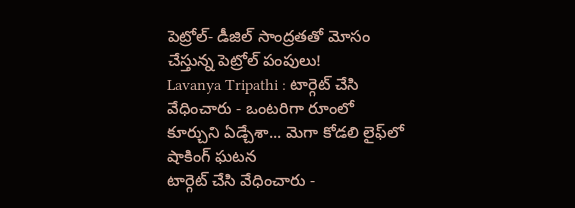పెట్రోల్- డీజిల్ సాంద్రతతో మోసం చేస్తున్న పెట్రోల్ పంపులు!
Lavanya Tripathi : టార్గెట్ చేసి వేధించారు - ఒంటరిగా రూంలో కూర్చుని ఏడ్చేశా... మెగా కోడలి లైఫ్‌లో షాకింగ్ ఘటన
టార్గెట్ చేసి వేధించారు -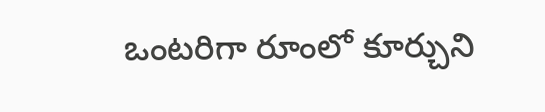ఒంటరిగా రూంలో కూర్చుని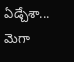ఏడ్చేశా... మెగా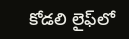కోడలి లైఫ్‌లో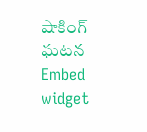షాకింగ్ ఘటన
Embed widget